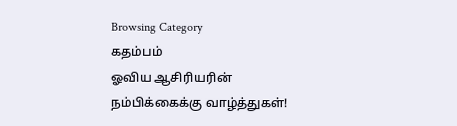Browsing Category
கதம்பம்
ஓவிய ஆசிரியரின் நம்பிக்கைக்கு வாழ்த்துகள்!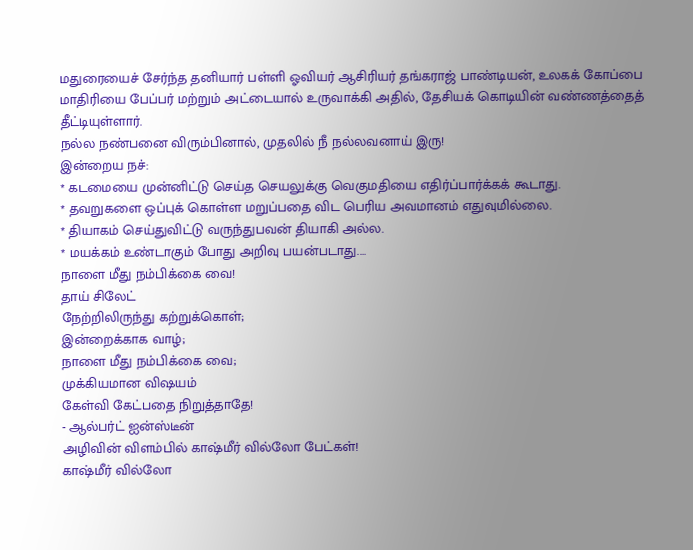மதுரையைச் சேர்ந்த தனியார் பள்ளி ஓவியர் ஆசிரியர் தங்கராஜ் பாண்டியன், உலகக் கோப்பை மாதிரியை பேப்பர் மற்றும் அட்டையால் உருவாக்கி அதில், தேசியக் கொடியின் வண்ணத்தைத் தீட்டியுள்ளார்.
நல்ல நண்பனை விரும்பினால், முதலில் நீ நல்லவனாய் இரு!
இன்றைய நச்:
* கடமையை முன்னிட்டு செய்த செயலுக்கு வெகுமதியை எதிர்ப்பார்க்கக் கூடாது.
* தவறுகளை ஒப்புக் கொள்ள மறுப்பதை விட பெரிய அவமானம் எதுவுமில்லை.
* தியாகம் செய்துவிட்டு வருந்துபவன் தியாகி அல்ல.
* மயக்கம் உண்டாகும் போது அறிவு பயன்படாது.…
நாளை மீது நம்பிக்கை வை!
தாய் சிலேட்
நேற்றிலிருந்து கற்றுக்கொள்;
இன்றைக்காக வாழ்;
நாளை மீது நம்பிக்கை வை;
முக்கியமான விஷயம்
கேள்வி கேட்பதை நிறுத்தாதே!
- ஆல்பர்ட் ஐன்ஸ்டீன்
அழிவின் விளம்பில் காஷ்மீர் வில்லோ பேட்கள்!
காஷ்மீர் வில்லோ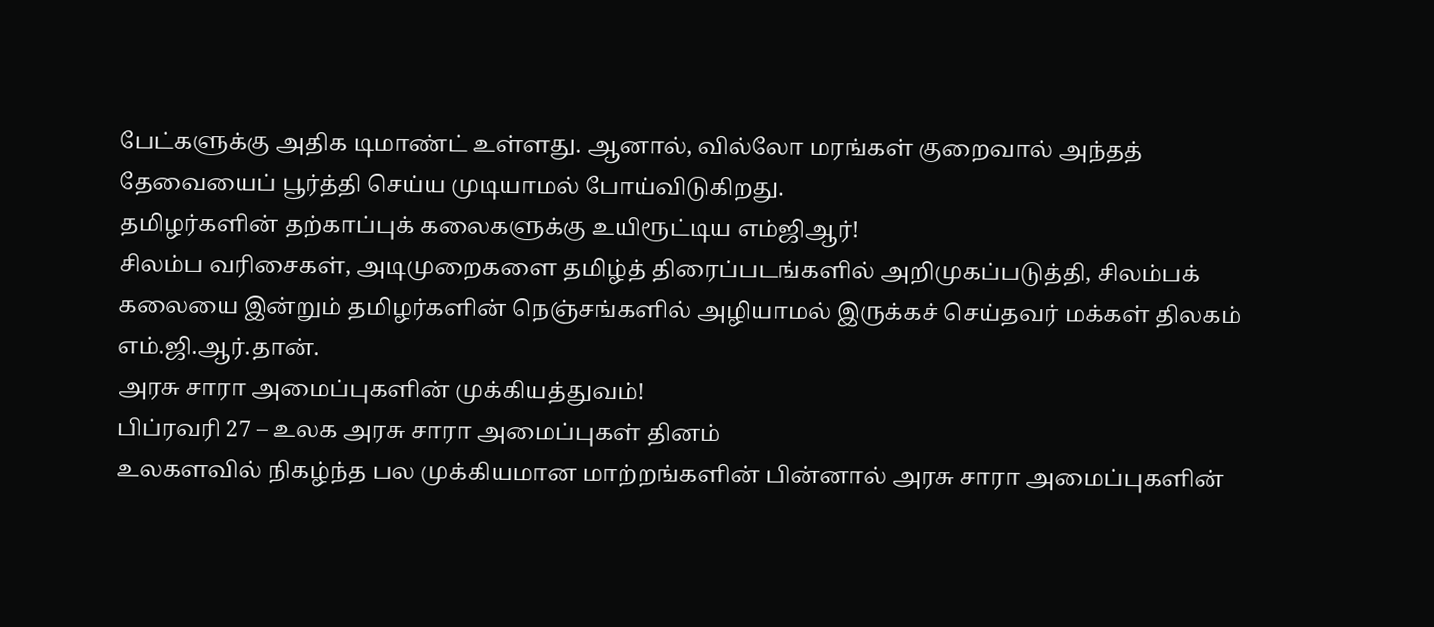பேட்களுக்கு அதிக டிமாண்ட் உள்ளது. ஆனால், வில்லோ மரங்கள் குறைவால் அந்தத் தேவையைப் பூர்த்தி செய்ய முடியாமல் போய்விடுகிறது.
தமிழர்களின் தற்காப்புக் கலைகளுக்கு உயிரூட்டிய எம்ஜிஆர்!
சிலம்ப வரிசைகள், அடிமுறைகளை தமிழ்த் திரைப்படங்களில் அறிமுகப்படுத்தி, சிலம்பக் கலையை இன்றும் தமிழர்களின் நெஞ்சங்களில் அழியாமல் இருக்கச் செய்தவர் மக்கள் திலகம் எம்.ஜி.ஆர்.தான்.
அரசு சாரா அமைப்புகளின் முக்கியத்துவம்!
பிப்ரவரி 27 – உலக அரசு சாரா அமைப்புகள் தினம்
உலகளவில் நிகழ்ந்த பல முக்கியமான மாற்றங்களின் பின்னால் அரசு சாரா அமைப்புகளின்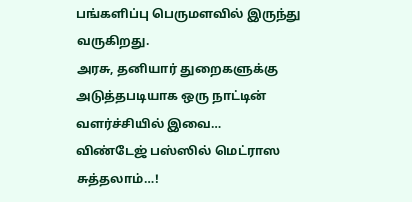பங்களிப்பு பெருமளவில் இருந்து வருகிறது.
அரசு, தனியார் துறைகளுக்கு அடுத்தபடியாக ஒரு நாட்டின் வளர்ச்சியில் இவை…
விண்டேஜ் பஸ்ஸில் மெட்ராஸ சுத்தலாம்…!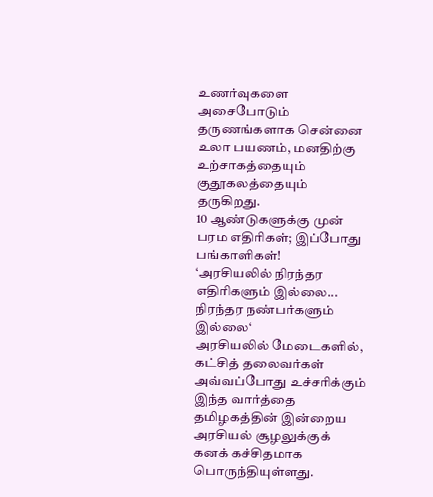உணர்வுகளை அசைபோடும் தருணங்களாக சென்னை உலா பயணம், மனதிற்கு உற்சாகத்தையும் குதூகலத்தையும் தருகிறது.
10 ஆண்டுகளுக்கு முன் பரம எதிரிகள்; இப்போது பங்காளிகள்!
‘அரசியலில் நிரந்தர எதிரிகளும் இல்லை...
நிரந்தர நண்பர்களும் இல்லை‘
அரசியலில் மேடைகளில், கட்சித் தலைவர்கள் அவ்வப்போது உச்சரிக்கும் இந்த வார்த்தை தமிழகத்தின் இன்றைய அரசியல் சூழலுக்குக் கனக் கச்சிதமாக பொருந்தியுள்ளது.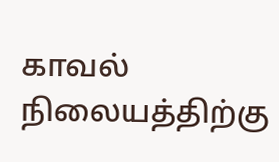காவல் நிலையத்திற்கு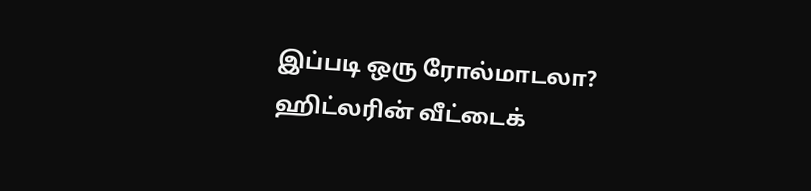இப்படி ஒரு ரோல்மாடலா?
ஹிட்லரின் வீட்டைக்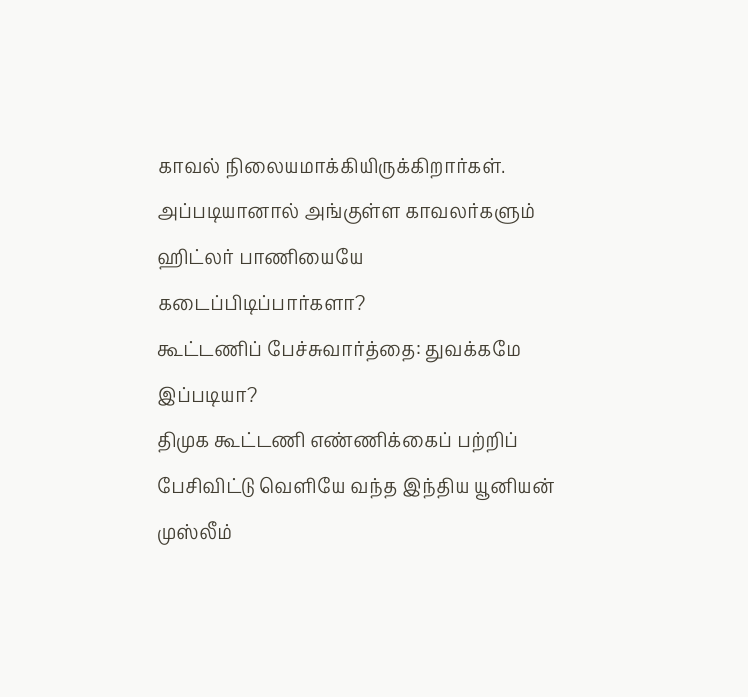காவல் நிலையமாக்கியிருக்கிறார்கள். அப்படியானால் அங்குள்ள காவலர்களும் ஹிட்லர் பாணியையே கடைப்பிடிப்பார்களா?
கூட்டணிப் பேச்சுவார்த்தை: துவக்கமே இப்படியா?
திமுக கூட்டணி எண்ணிக்கைப் பற்றிப் பேசிவிட்டு வெளியே வந்த இந்திய யூனியன் முஸ்லீம்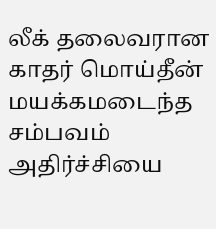லீக் தலைவரான காதர் மொய்தீன் மயக்கமடைந்த சம்பவம் அதிர்ச்சியை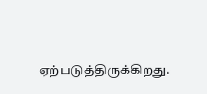ஏற்படுத்திருக்கிறது.